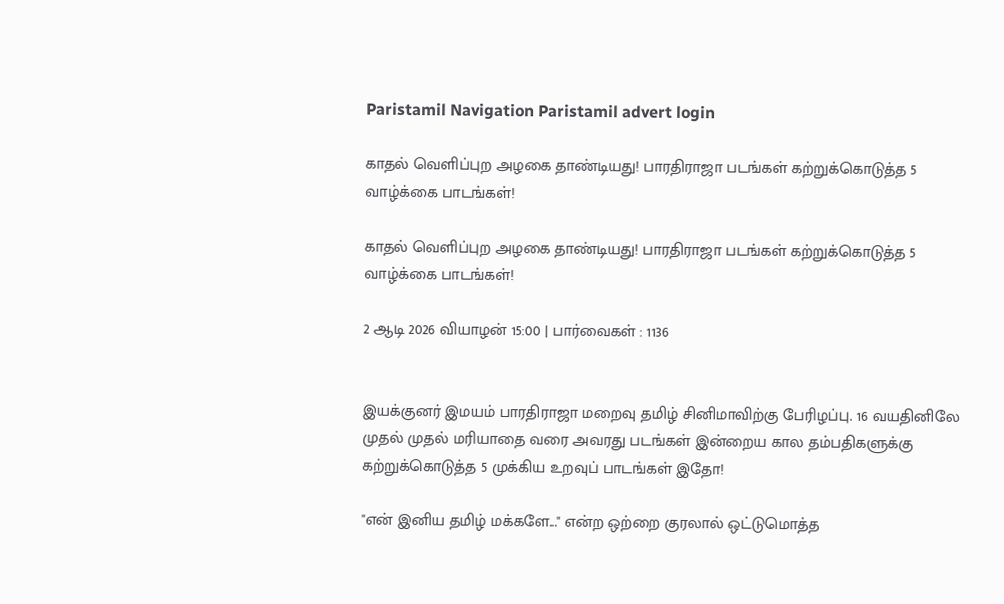Paristamil Navigation Paristamil advert login

காதல் வெளிப்புற அழகை தாண்டியது! பாரதிராஜா படங்கள் கற்றுக்கொடுத்த 5 வாழ்க்கை பாடங்கள்!

காதல் வெளிப்புற அழகை தாண்டியது! பாரதிராஜா படங்கள் கற்றுக்கொடுத்த 5 வாழ்க்கை பாடங்கள்!

2 ஆடி 2026 வியாழன் 15:00 | பார்வைகள் : 1136


இயக்குனர் இமயம் பாரதிராஜா மறைவு தமிழ் சினிமாவிற்கு பேரிழப்பு. 16 வயதினிலே முதல் முதல் மரியாதை வரை அவரது படங்கள் இன்றைய கால தம்பதிகளுக்கு கற்றுக்கொடுத்த 5 முக்கிய உறவுப் பாடங்கள் இதோ!

"என் இனிய தமிழ் மக்களே..." என்ற ஒற்றை குரலால் ஒட்டுமொத்த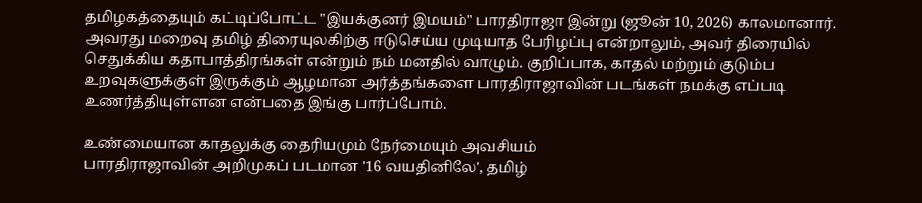தமிழகத்தையும் கட்டிப்போட்ட "இயக்குனர் இமயம்" பாரதிராஜா இன்று (ஜூன் 10, 2026) காலமானார். அவரது மறைவு தமிழ் திரையுலகிற்கு ஈடுசெய்ய முடியாத பேரிழப்பு என்றாலும், அவர் திரையில் செதுக்கிய கதாபாத்திரங்கள் என்றும் நம் மனதில் வாழும். குறிப்பாக, காதல் மற்றும் குடும்ப உறவுகளுக்குள் இருக்கும் ஆழமான அர்த்தங்களை பாரதிராஜாவின் படங்கள் நமக்கு எப்படி உணர்த்தியுள்ளன என்பதை இங்கு பார்ப்போம்.

உண்மையான காதலுக்கு தைரியமும் நேர்மையும் அவசியம்
பாரதிராஜாவின் அறிமுகப் படமான '16 வயதினிலே', தமிழ்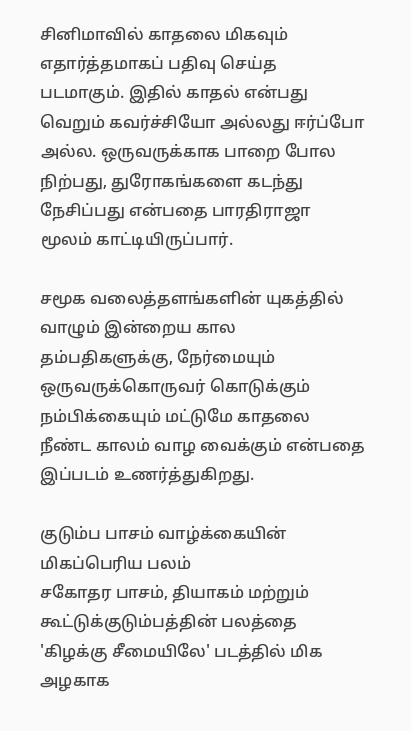சினிமாவில் காதலை மிகவும் எதார்த்தமாகப் பதிவு செய்த படமாகும். இதில் காதல் என்பது வெறும் கவர்ச்சியோ அல்லது ஈர்ப்போ அல்ல. ஒருவருக்காக பாறை போல நிற்பது, துரோகங்களை கடந்து நேசிப்பது என்பதை பாரதிராஜா மூலம் காட்டியிருப்பார்.

சமூக வலைத்தளங்களின் யுகத்தில் வாழும் இன்றைய கால தம்பதிகளுக்கு, நேர்மையும் ஒருவருக்கொருவர் கொடுக்கும் நம்பிக்கையும் மட்டுமே காதலை நீண்ட காலம் வாழ வைக்கும் என்பதை இப்படம் உணர்த்துகிறது.

குடும்ப பாசம் வாழ்க்கையின் மிகப்பெரிய பலம்
சகோதர பாசம், தியாகம் மற்றும் கூட்டுக்குடும்பத்தின் பலத்தை 'கிழக்கு சீமையிலே' படத்தில் மிக அழகாக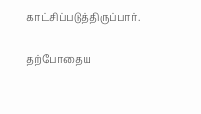காட்சிப்படுத்திருப்பார்.

தற்போதைய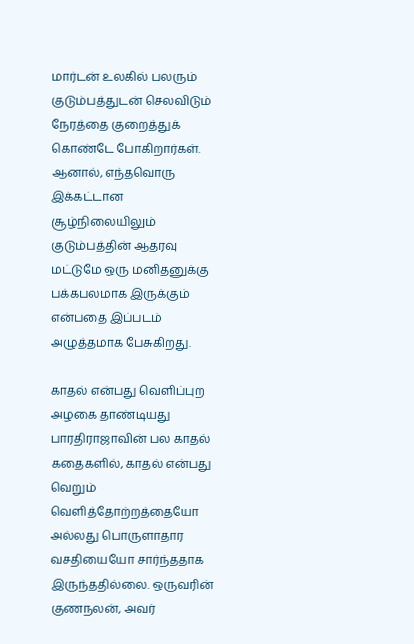மார்டன் உலகில் பலரும் குடும்பத்துடன் செலவிடும் நேரத்தை குறைத்துக் கொண்டே போகிறார்கள். ஆனால், எந்தவொரு இக்கட்டான சூழ்நிலையிலும் குடும்பத்தின் ஆதரவு மட்டுமே ஒரு மனிதனுக்கு பக்கபலமாக இருக்கும் என்பதை இப்படம் அழுத்தமாக பேசுகிறது.

காதல் என்பது வெளிப்புற அழகை தாண்டியது
பாரதிராஜாவின் பல காதல் கதைகளில், காதல் என்பது வெறும் வெளித்தோற்றத்தையோ அல்லது பொருளாதார வசதியையோ சார்ந்ததாக இருந்ததில்லை. ஒருவரின் குணநலன், அவர்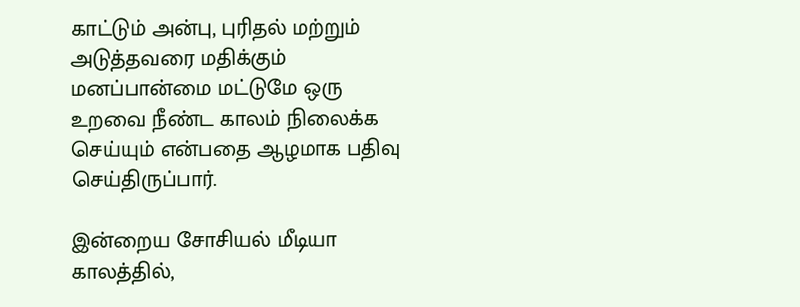காட்டும் அன்பு, புரிதல் மற்றும் அடுத்தவரை மதிக்கும் மனப்பான்மை மட்டுமே ஒரு உறவை நீண்ட காலம் நிலைக்க செய்யும் என்பதை ஆழமாக பதிவு செய்திருப்பார்.

இன்றைய சோசியல் மீடியா காலத்தில்,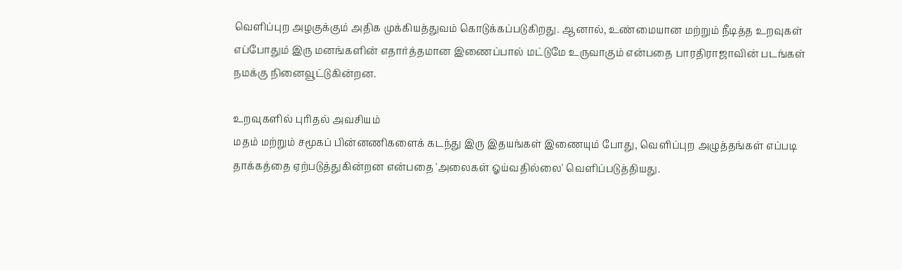வெளிப்புற அழகுக்கும் அதிக முக்கியத்துவம் கொடுக்கப்படுகிறது. ஆனால், உண்மையான மற்றும் நீடித்த உறவுகள் எப்போதும் இரு மனங்களின் எதார்த்தமான இணைப்பால் மட்டுமே உருவாகும் என்பதை பாரதிராஜாவின் படங்கள் நமக்கு நினைவூட்டுகின்றன.

உறவுகளில் புரிதல் அவசியம்
மதம் மற்றும் சமூகப் பின்னணிகளைக் கடந்து இரு இதயங்கள் இணையும் போது, வெளிப்புற அழுத்தங்கள் எப்படி தாக்கத்தை ஏற்படுத்துகின்றன என்பதை 'அலைகள் ஓய்வதில்லை' வெளிப்படுத்தியது.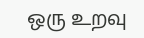ஒரு உறவு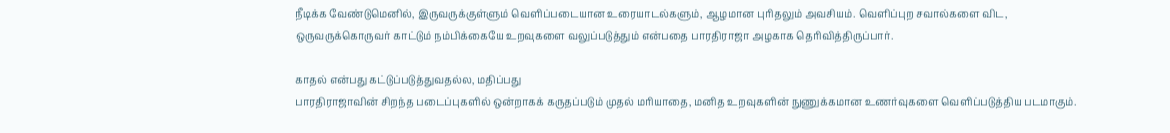நீடிக்க வேண்டுமெனில், இருவருக்குள்ளும் வெளிப்படையான உரையாடல்களும், ஆழமான புரிதலும் அவசியம். வெளிப்புற சவால்களை விட, ஒருவருக்கொருவர் காட்டும் நம்பிக்கையே உறவுகளை வலுப்படுத்தும் என்பதை பாரதிராஜா அழகாக தெரிவித்திருப்பார்.

காதல் என்பது கட்டுப்படுத்துவதல்ல, மதிப்பது
பாரதிராஜாவின் சிறந்த படைப்புகளில் ஒன்றாகக் கருதப்படும் முதல் மரியாதை, மனித உறவுகளின் நுணுக்கமான உணர்வுகளை வெளிப்படுத்திய படமாகும்.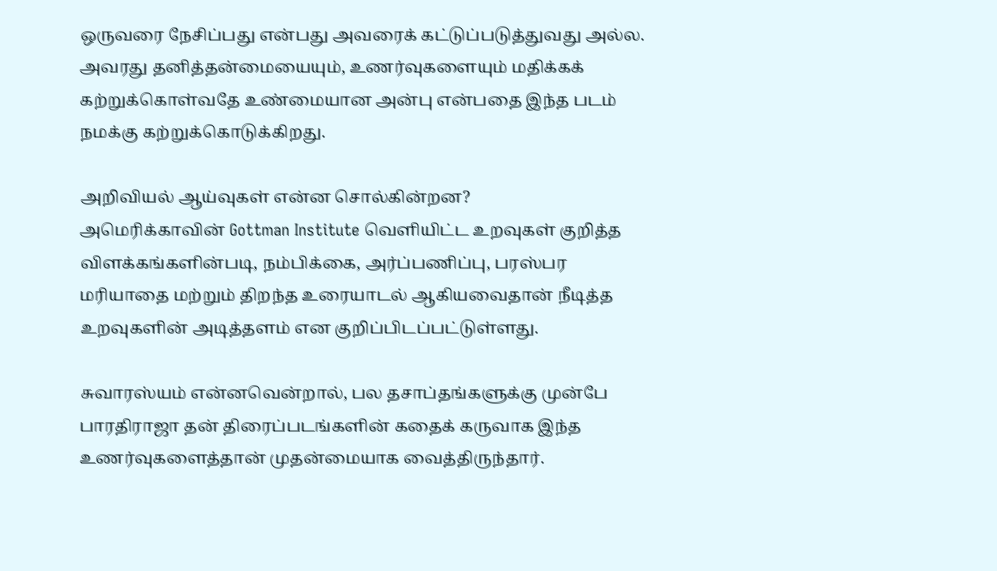ஒருவரை நேசிப்பது என்பது அவரைக் கட்டுப்படுத்துவது அல்ல. அவரது தனித்தன்மையையும், உணர்வுகளையும் மதிக்கக் கற்றுக்கொள்வதே உண்மையான அன்பு என்பதை இந்த படம் நமக்கு கற்றுக்கொடுக்கிறது.

அறிவியல் ஆய்வுகள் என்ன சொல்கின்றன?
அமெரிக்காவின் Gottman Institute வெளியிட்ட உறவுகள் குறித்த விளக்கங்களின்படி, நம்பிக்கை, அர்ப்பணிப்பு, பரஸ்பர மரியாதை மற்றும் திறந்த உரையாடல் ஆகியவைதான் நீடித்த உறவுகளின் அடித்தளம் என குறிப்பிடப்பட்டுள்ளது.

சுவாரஸ்யம் என்னவென்றால், பல தசாப்தங்களுக்கு முன்பே பாரதிராஜா தன் திரைப்படங்களின் கதைக் கருவாக இந்த உணர்வுகளைத்தான் முதன்மையாக வைத்திருந்தார்.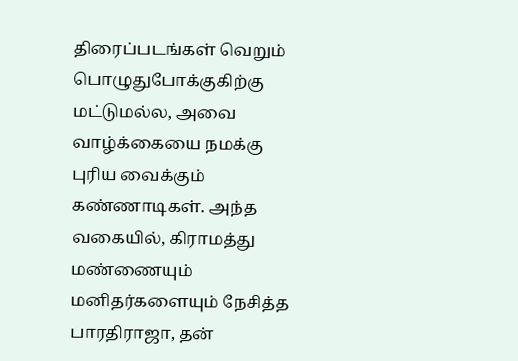திரைப்படங்கள் வெறும் பொழுதுபோக்குகிற்கு மட்டுமல்ல, அவை வாழ்க்கையை நமக்கு புரிய வைக்கும் கண்ணாடிகள். அந்த வகையில், கிராமத்து மண்ணையும் மனிதர்களையும் நேசித்த பாரதிராஜா, தன்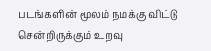படங்களின் மூலம் நமக்கு விட்டு சென்றிருக்கும் உறவு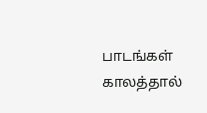பாடங்கள் காலத்தால்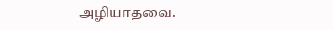அழியாதவை.